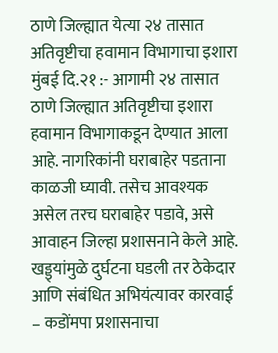ठाणे जिल्ह्यात येत्या २४ तासात अतिवृष्टीचा हवामान विभागाचा इशारा
मुंबई दि.२१ :- आगामी २४ तासात ठाणे जिल्ह्यात अतिवृष्टीचा इशारा हवामान विभागाकडून देण्यात आला आहे. नागरिकांनी घराबाहेर पडताना काळजी घ्यावी. तसेच आवश्यक असेल तरच घराबाहेर पडावे, असे आवाहन जिल्हा प्रशासनाने केले आहे.
खड्ड्यांमुळे दुर्घटना घडली तर ठेकेदार आणि संबंधित अभियंत्यावर कारवाई – कडोंमपा प्रशासनाचा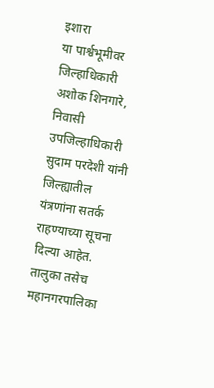इशारा
या पार्श्वभूमीवर जिल्हाधिकारी अशोक शिनगारे, निवासी उपजिल्हाधिकारी सुदाम परदेशी यांनी जिल्ह्यातील यंत्रणांना सतर्क राहण्याच्या सूचना दिल्या आहेत.
तालुका तसेच महानगरपालिका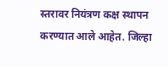स्तरावर नियंत्रण कक्ष स्थापन करण्यात आले आहेत. जिल्हा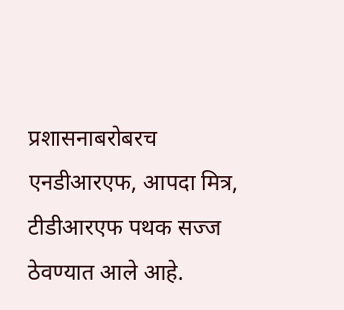प्रशासनाबरोबरच एनडीआरएफ, आपदा मित्र, टीडीआरएफ पथक सज्ज ठेवण्यात आले आहे.